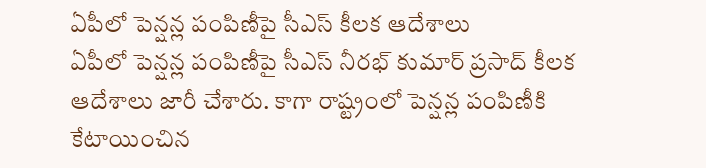ఏపీలో పెన్షన్ల పంపిణీపై సీఎస్ కీలక ఆదేశాలు
ఏపీలో పెన్షన్ల పంపిణీపై సీఎస్ నీరభ్ కుమార్ ప్రసాద్ కీలక ఆదేశాలు జారీ చేశారు. కాగా రాష్ట్రంలో పెన్షన్ల పంపిణీకి కేటాయించిన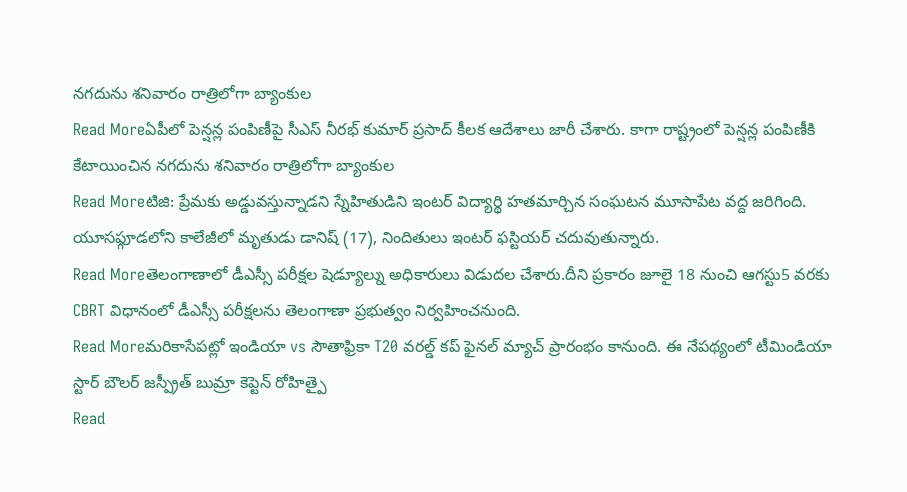నగదును శనివారం రాత్రిలోగా బ్యాంకుల
Read Moreఏపీలో పెన్షన్ల పంపిణీపై సీఎస్ నీరభ్ కుమార్ ప్రసాద్ కీలక ఆదేశాలు జారీ చేశారు. కాగా రాష్ట్రంలో పెన్షన్ల పంపిణీకి కేటాయించిన నగదును శనివారం రాత్రిలోగా బ్యాంకుల
Read Moreటిజి: ప్రేమకు అడ్డువస్తున్నాడని స్నేహితుడిని ఇంటర్ విద్యార్థి హతమార్చిన సంఘటన మూసాపేట వద్ద జరిగింది. యూసఫ్గూడలోని కాలేజీలో మృతుడు డానిష్ (17), నిందితులు ఇంటర్ ఫస్టియర్ చదువుతున్నారు.
Read Moreతెలంగాణాలో డీఎస్సీ పరీక్షల షెడ్యూల్ను అధికారులు విడుదల చేశారు.దీని ప్రకారం జూలై 18 నుంచి ఆగస్టు5 వరకు CBRT విధానంలో డీఎస్సీ పరీక్షలను తెలంగాణా ప్రభుత్వం నిర్వహించనుంది.
Read Moreమరికాసేపట్లో ఇండియా vs సౌతాఫ్రికా T20 వరల్డ్ కప్ ఫైనల్ మ్యాచ్ ప్రారంభం కానుంది. ఈ నేపథ్యంలో టీమిండియా స్టార్ బౌలర్ జస్ప్రీత్ బుమ్రా కెప్టెన్ రోహిత్పై
Read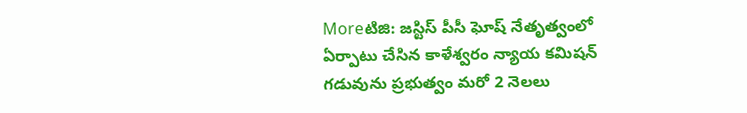Moreటిజి: జస్టిస్ పీసీ ఘోష్ నేతృత్వంలో ఏర్పాటు చేసిన కాళేశ్వరం న్యాయ కమిషన్ గడువును ప్రభుత్వం మరో 2 నెలలు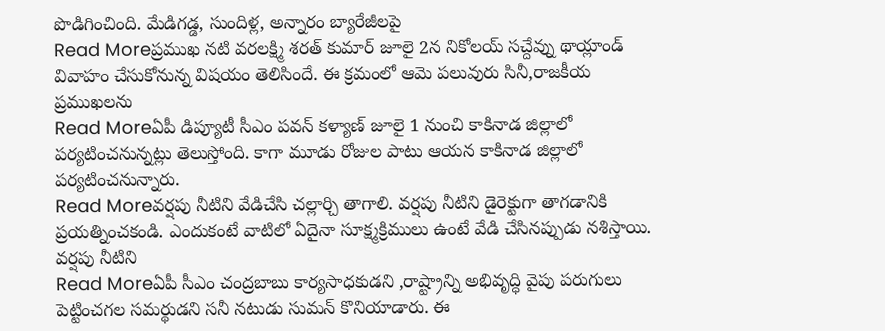పొడిగించింది. మేడిగడ్డ, సుందిళ్ల, అన్నారం బ్యారేజీలపై
Read Moreప్రముఖ నటి వరలక్ష్మి శరత్ కుమార్ జూలై 2న నికోలయ్ సచ్దేవ్ను థాయ్లాండ్ వివాహం చేసుకోనున్న విషయం తెలిసిందే. ఈ క్రమంలో ఆమె పలువురు సినీ,రాజకీయ ప్రముఖలను
Read Moreఏపీ డిప్యూటీ సీఎం పవన్ కళ్యాణ్ జూలై 1 నుంచి కాకినాడ జిల్లాలో పర్యటించనున్నట్లు తెలుస్తోంది. కాగా మూడు రోజుల పాటు ఆయన కాకినాడ జిల్లాలో పర్యటించనున్నారు.
Read Moreవర్షపు నీటిని వేడిచేసి చల్లార్చి తాగాలి. వర్షపు నీటిని డైరెక్టుగా తాగడానికి ప్రయత్నించకండి. ఎందుకంటే వాటిలో ఏదైనా సూక్ష్మక్రిములు ఉంటే వేడి చేసినప్పుడు నశిస్తాయి. వర్షపు నీటిని
Read Moreఏపీ సీఎం చంద్రబాబు కార్యసాధకుడని ,రాష్ట్రాన్ని అభివృద్ధి వైపు పరుగులు పెట్టించగల సమర్థుడని సనీ నటుడు సుమన్ కొనియాడారు. ఈ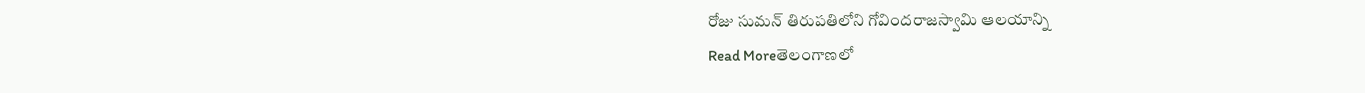రోజు సుమన్ తిరుపతిలోని గోవిందరాజస్వామి ఆలయాన్ని
Read Moreతెలంగాణలో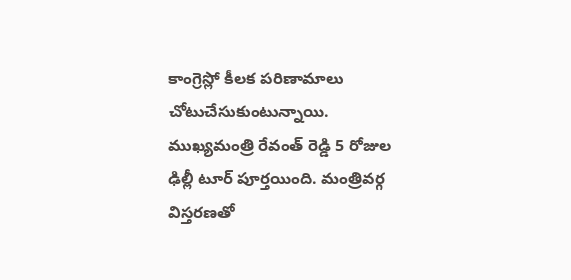కాంగ్రెస్లో కీలక పరిణామాలు చోటుచేసుకుంటున్నాయి. ముఖ్యమంత్రి రేవంత్ రెడ్డి 5 రోజుల ఢిల్లీ టూర్ పూర్తయింది. మంత్రివర్గ విస్తరణతో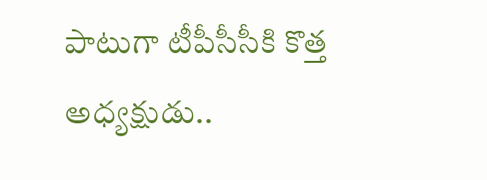పాటుగా టీపీసీసీకి కొత్త అధ్యక్షుడు..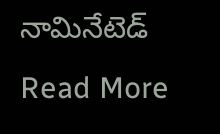నామినేటెడ్
Read More